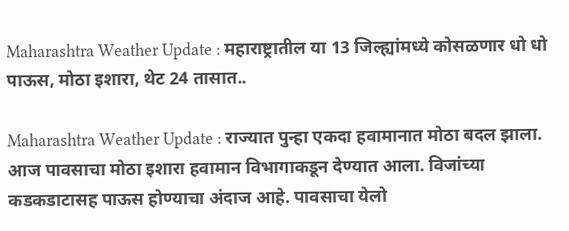Maharashtra Weather Update : महाराष्ट्रातील या 13 जिल्ह्यांमध्ये कोसळणार धो धो पाऊस, मोठा इशारा, थेट 24 तासात..

Maharashtra Weather Update : राज्यात पुन्हा एकदा हवामानात मोठा बदल झाला. आज पावसाचा मोठा इशारा हवामान विभागाकडून देण्यात आला. विजांच्या कडकडाटासह पाऊस होण्याचा अंदाज आहे. पावसाचा येलो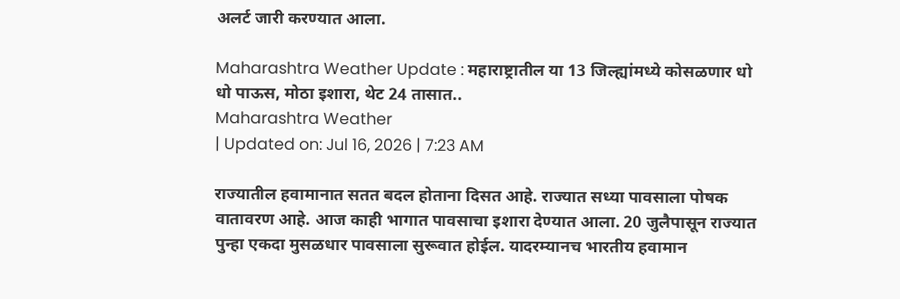अलर्ट जारी करण्यात आला.

Maharashtra Weather Update : महाराष्ट्रातील या 13 जिल्ह्यांमध्ये कोसळणार धो धो पाऊस, मोठा इशारा, थेट 24 तासात..
Maharashtra Weather
| Updated on: Jul 16, 2026 | 7:23 AM

राज्यातील हवामानात सतत बदल होताना दिसत आहे. राज्यात सध्या पावसाला पोषक वातावरण आहे. आज काही भागात पावसाचा इशारा देण्यात आला. 20 जुलैपासून राज्यात पुन्हा एकदा मुसळधार पावसाला सुरूवात होईल. यादरम्यानच भारतीय हवामान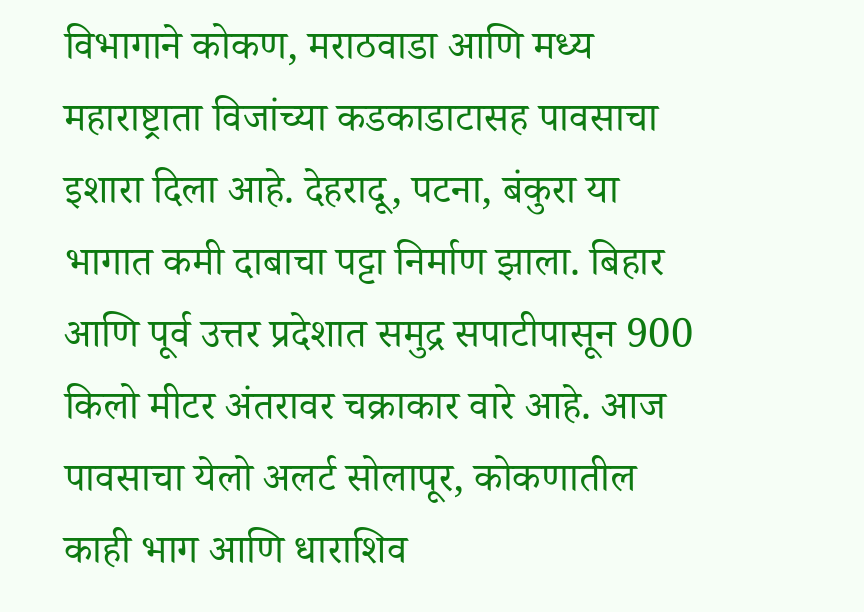विभागाने कोकण, मराठवाडा आणि मध्य महाराष्ट्राता विजांच्या कडकाडाटासह पावसाचा इशारा दिला आहे. देहरादू, पटना, बंकुरा या भागात कमी दाबाचा पट्टा निर्माण झाला. बिहार आणि पूर्व उत्तर प्रदेशात समुद्र सपाटीपासून 900 किलो मीटर अंतरावर चक्राकार वारे आहे. आज पावसाचा येलो अलर्ट सोलापूर, कोकणातील काही भाग आणि धाराशिव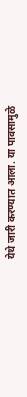येथे जारी करण्यात आला. या पावसामुळे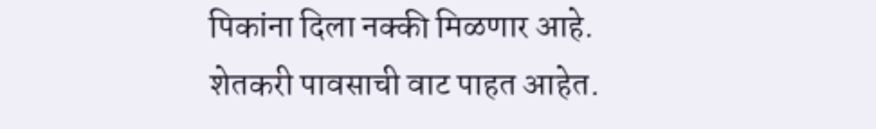पिकांना दिला नक्की मिळणार आहे. शेतकरी पावसाची वाट पाहत आहेत.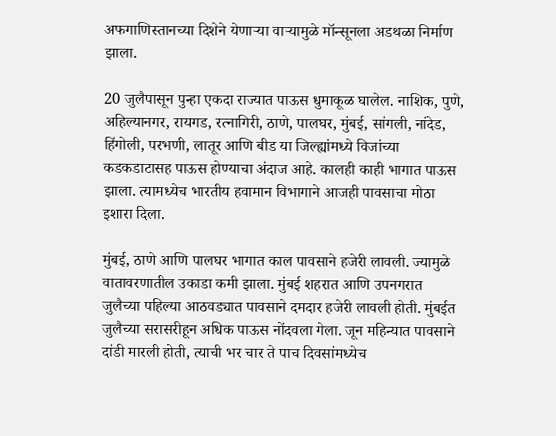अफगाणिस्तानच्या दिशेने येणाऱ्या वाऱ्यामुळे मॉन्सूनला अडथळा निर्माण झाला.

20 जुलैपासून पुन्हा एकदा राज्यात पाऊस धुमाकूळ घालेल. नाशिक, पुणे, अहिल्यानगर, रायगड, रत्नागिरी, ठाणे, पालघर, मुंबई, सांगली, नांदेड, हिंगोली, परभणी, लातूर आणि बीड या जिल्ह्यांमध्ये विजांच्या कडकडाटासह पाऊस होण्याचा अंदाज आहे. कालही काही भागात पाऊस झाला. त्यामध्येच भारतीय हवामान विभागाने आजही पावसाचा मोठा इशारा दिला.

मुंबई, ठाणे आणि पालघर भागात काल पावसाने हजेरी लावली. ज्यामुळे वातावरणातील उकाडा कमी झाला. मुंबई शहरात आणि उपनगरात जुलैच्या पहिल्या आठवड्यात पावसाने दमदार हजेरी लावली होती. मुंबईत जुलैच्या सरासरीहून अधिक पाऊस नोंदवला गेला. जून महिन्यात पावसाने दांडी मारली होती, त्याची भर चार ते पाच दिवसांमध्येच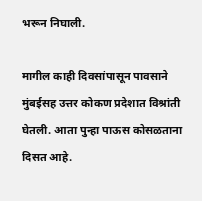भरून निघाली.

मागील काही दिवसांपासून पावसाने मुंबईसह उत्तर कोकण प्रदेशात विश्रांती घेतली. आता पुन्हा पाऊस कोसळताना दिसत आहे.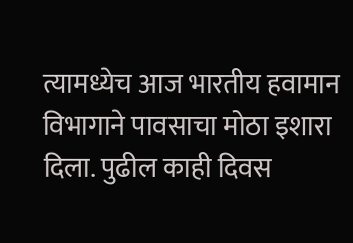त्यामध्येच आज भारतीय हवामान विभागाने पावसाचा मोठा इशारा दिला. पुढील काही दिवस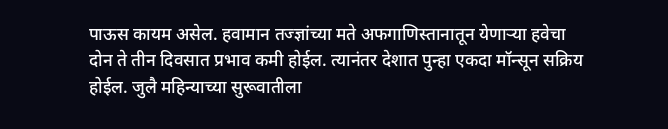पाऊस कायम असेल. हवामान तज्ज्ञांच्या मते अफगाणिस्तानातून येणाऱ्या हवेचा दोन ते तीन दिवसात प्रभाव कमी होईल. त्यानंतर देशात पुन्हा एकदा मॉन्सून सक्रिय होईल. जुलै महिन्याच्या सुरूवातीला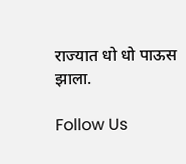राज्यात धो धो पाऊस झाला.

Follow Us